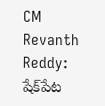CM Revanth Reddy: షేక్‌పేట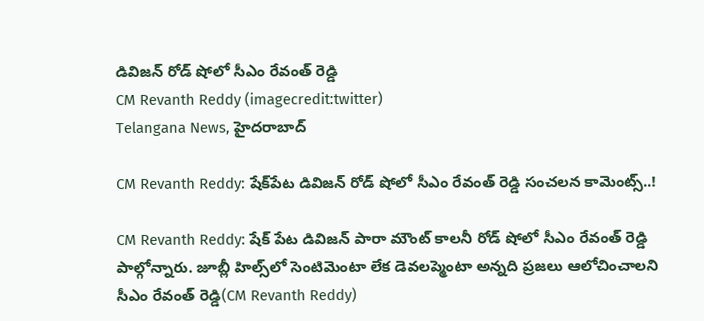డివిజన్ రోడ్ షోలో సీఎం రేవంత్ రెడ్డి
CM Revanth Reddy (imagecredit:twitter)
Telangana News, హైదరాబాద్

CM Revanth Reddy: షేక్‌పేట డివిజన్ రోడ్ షోలో సీఎం రేవంత్ రెడ్డి సంచలన కామెంట్స్..!

CM Revanth Reddy: షేక్ పేట డివిజన్ పారా మౌంట్ కాలనీ రోడ్ షోలో సీఎం రేవంత్ రెడ్డి పాల్గోన్నారు. జూబ్లీ హిల్స్‌లో సెంటిమెంటా లేక డెవలప్మెంటా అన్నది ప్రజలు ఆలోచించాలని సీఎం రేవంత్ రెడ్డి(CM Revanth Reddy)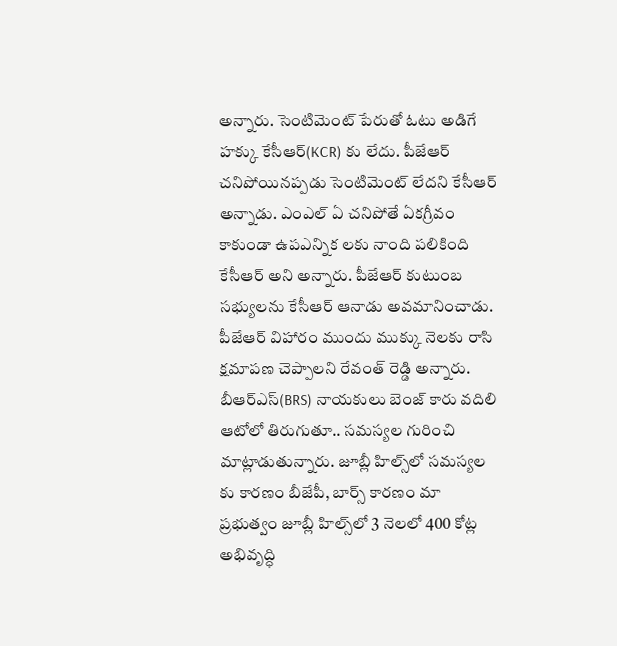అన్నారు. సెంటిమెంట్ పేరుతో ఓటు అడిగే హక్కు కేసీఆర్(KCR) కు లేదు. పీజేఆర్ చనిపోయినప్పడు సెంటిమెంట్ లేదని కేసీఆర్ అన్నాడు. ఎంఎల్ ఏ చనిపోతే ఏకగ్రీవం కాకుండా ఉపఎన్నిక లకు నాంది పలికింది కేసీఆర్ అని అన్నారు. పీజేఆర్ కుటుంబ సభ్యులను కేసీఆర్ ఆనాడు అవమానించాడు. పీజేఆర్ విహారం ముందు ముక్కు నెలకు రాసి క్షమాపణ చెప్పాలని రేవంత్ రెడ్డి అన్నారు. బీఆర్ఎస్(BRS) నాయకులు బెంజ్ కారు వదిలి ఆటోలో తిరుగుతూ.. సమస్యల గురించి మాట్లాడుతున్నారు. జూబ్లీ హిల్స్‌లో సమస్యల కు కారణం బీజేపీ, బార్స్ కారణం మా ప్రభుత్వం జూబ్లీ హిల్స్‌లో 3 నెలలో 400 కోట్ల అభివృద్ధి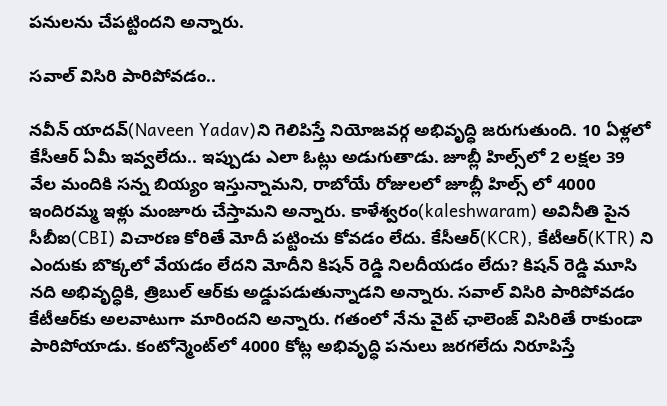పనులను చేపట్టిందని అన్నారు.

సవాల్ విసిరి పారిపోవడం..

నవీన్ యాదవ్‌(Naveen Yadav)ని గెలిపిస్తే నియోజవర్గ అభివృద్ధి జరుగుతుంది. 10 ఏళ్లలో కేసీఆర్ ఏమీ ఇవ్వలేదు.. ఇప్పుడు ఎలా ఓట్లు అడుగుతాడు. జూబ్లీ హిల్స్‌లో 2 లక్షల 39 వేల మందికి సన్న బియ్యం ఇస్తున్నామని, రాబోయే రోజులలో జూబ్లీ హిల్స్ లో 4000 ఇందిరమ్మ ఇళ్లు మంజూరు చేస్తామని అన్నారు. కాళేశ్వరం(kaleshwaram) అవినీతి పైన సీబీఐ(CBI) విచారణ కోరితే మోదీ పట్టించు కోవడం లేదు. కేసీఆర్(KCR), కేటీఆర్(KTR) ని ఎందుకు బొక్కలో వేయడం లేదని మోదీని కిషన్ రెడ్డి నిలదీయడం లేదు? కిషన్ రెడ్డి మూసి నది అభివృద్ధికి, త్రిబుల్ ఆర్‌కు అడ్డుపడుతున్నాడని అన్నారు. సవాల్ విసిరి పారిపోవడం కేటీఆర్‌కు అలవాటుగా మారిందని అన్నారు. గతంలో నేను వైట్ ఛాలెంజ్ విసిరితే రాకుండా పారిపోయాడు. కంటోన్మెంట్‌లో 4000 కోట్ల అభివృద్ధి పనులు జరగలేదు నిరూపిస్తే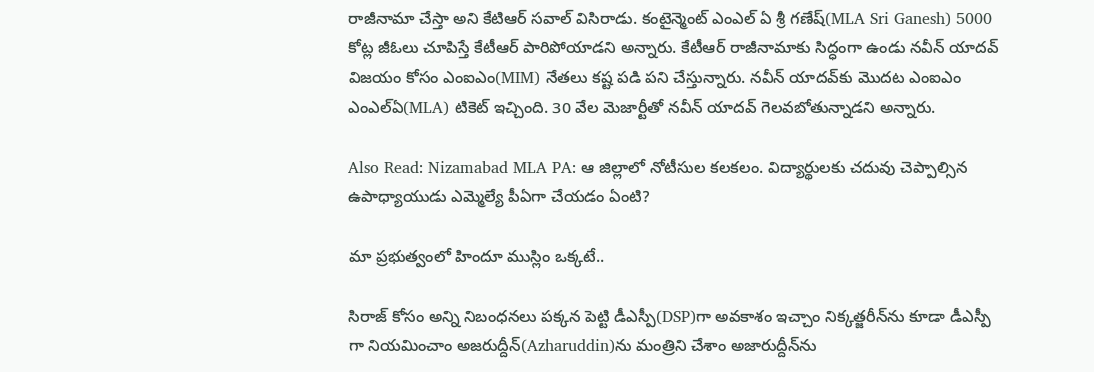రాజీనామా చేస్తా అని కేటిఆర్ సవాల్ విసిరాడు. కంటైన్మెంట్ ఎంఎల్ ఏ శ్రీ గణేష్(MLA Sri Ganesh) 5000 కోట్ల జీఓలు చూపిస్తే కేటీఆర్ పారిపోయాడని అన్నారు. కేటీఆర్ రాజీనామాకు సిద్ధంగా ఉండు నవీన్ యాదవ్ విజయం కోసం ఎంఐఎం(MIM) నేతలు కష్ట పడి పని చేస్తున్నారు. నవీన్ యాదవ్‌కు మొదట ఎంఐఎం ఎంఎల్ఏ(MLA) టికెట్ ఇచ్చింది. 30 వేల మెజార్టీతో నవీన్ యాదవ్ గెలవబోతున్నాడని అన్నారు.

Also Read: Nizamabad MLA PA: ఆ జిల్లాలో నోటీసుల కలకలం. విద్యార్థులకు చదువు చెప్పాల్సిన ఉపాధ్యాయుడు ఎమ్మెల్యే పీఏగా చేయడం ఏంటి?

మా ప్రభుత్వంలో హిందూ ముస్లిం ఒక్కటే..

సిరాజ్ కోసం అన్ని నిబంధనలు పక్కన పెట్టి డీఎస్పీ(DSP)గా అవకాశం ఇచ్చాం నిక్కత్జరీన్‌ను కూడా డీఎస్పీ గా నియమించాం అజరుద్దీన్‌(Azharuddin)ను మంత్రిని చేశాం అజారుద్దీన్‌ను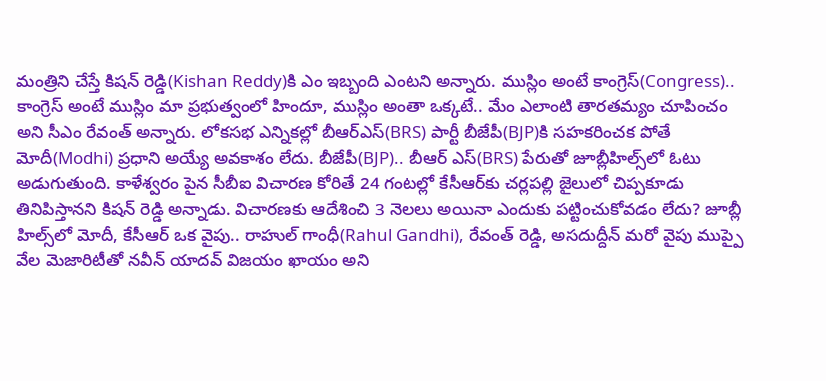మంత్రిని చేస్తే కిషన్ రెడ్డి(Kishan Reddy)కి ఎం ఇబ్బంది ఎంటని అన్నారు. ముస్లిం అంటే కాంగ్రెస్(Congress).. కాంగ్రెస్ అంటే ముస్లిం మా ప్రభుత్వంలో హిందూ, ముస్లిం అంతా ఒక్కటే.. మేం ఎలాంటి తారతమ్యం చూపించం అని సీఎం రేవంత్ అన్నారు. లోకసభ ఎన్నికల్లో బీఆర్ఎస్(BRS) పార్టీ బీజేపీ(BJP)కి సహకరించక పోతే మోదీ(Modhi) ప్రధాని అయ్యే అవకాశం లేదు. బీజేపీ(BJP).. బీఆర్ ఎస్(BRS) పేరుతో జూబ్లీహిల్స్‌లో ఓటు అడుగుతుంది. కాళేశ్వరం పైన సీబీఐ విచారణ కోరితే 24 గంటల్లో కేసీఆర్‌కు చర్లపల్లి జైలులో చిప్పకూడు తినిపిస్తానని కిషన్ రెడ్డి అన్నాడు. విచారణకు ఆదేశించి 3 నెలలు అయినా ఎందుకు పట్టించుకోవడం లేదు? జూబ్లీ హిల్స్‌లో మోదీ, కేసీఆర్ ఒక వైపు.. రాహుల్ గాంధీ(Rahul Gandhi), రేవంత్ రెడ్డి, అసదుద్దీన్ మరో వైపు ముప్పై వేల మెజారిటీతో నవీన్ యాదవ్ విజయం ఖాయం అని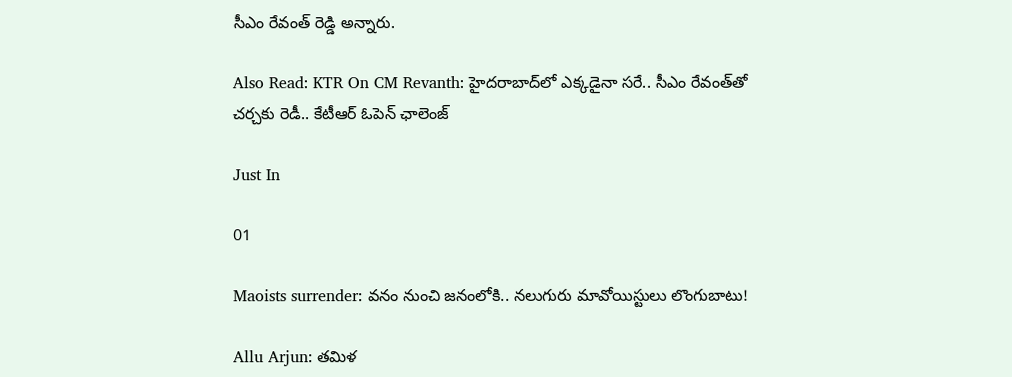సీఎం రేవంత్ రెడ్డి అన్నారు.

Also Read: KTR On CM Revanth: హైదరాబాద్‌లో ఎక్కడైనా సరే.. సీఎం రేవంత్‌తో చర్చకు రెడీ.. కేటీఆర్ ఓపెన్ ఛాలెంజ్

Just In

01

Maoists surrender: వనం నుంచి జనంలోకి.. నలుగురు మావోయిస్టులు లొంగుబాటు!

Allu Arjun: తమిళ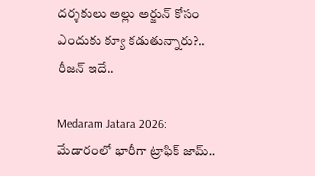దర్శకులు అల్లు అర్జున్ కోసం ఎందుకు క్యూ కడుతున్నారు?.. రీజన్ ఇదే..

Medaram Jatara 2026: మేడారంలో భారీగా ట్రాఫిక్ జామ్..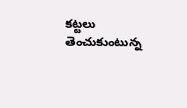కట్టలు తెంచుకుంటున్న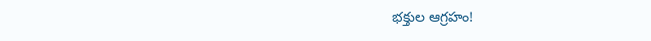భక్తుల ఆగ్రహం!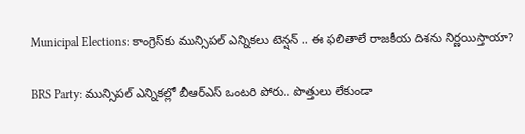Municipal Elections: కాంగ్రెస్‌కు మున్సిపల్ ఎన్నికలు టెన్షన్ .. ఈ ఫలితాలే రాజకీయ దిశను నిర్ణయిస్తాయా?

BRS Party: మున్సిపల్ ఎన్నికల్లో బీఆర్ఎస్ ఒంటరి పోరు.. పొత్తులు లేకుండా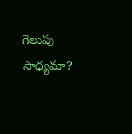గెలుపు సాధ్యమా?